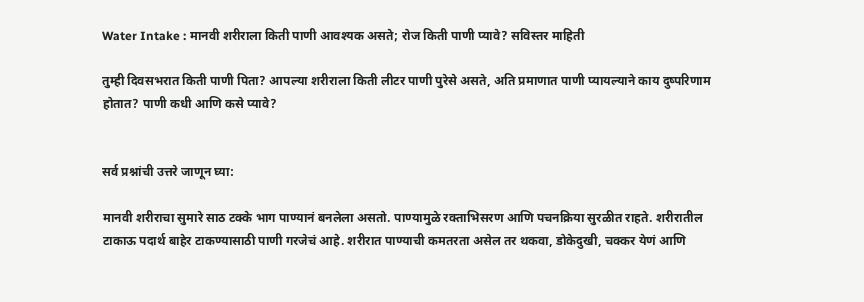Water Intake : मानवी शरीराला किती पाणी आवश्यक असते; रोज किती पाणी प्यावे? सविस्तर माहिती

तुम्ही दिवसभरात किती पाणी पिता? आपल्या शरीराला किती लीटर पाणी पुरेसे असते, अति प्रमाणात पाणी प्यायल्याने काय दुष्परिणाम होतात? पाणी कधी आणि कसे प्यावे?


सर्व प्रश्नांची उत्तरे जाणून घ्या:

मानवी शरीराचा सुमारे साठ टक्के भाग पाण्यानं बनलेला असतो. पाण्यामुळे रक्ताभिसरण आणि पचनक्रिया सुरळीत राहते. शरीरातील टाकाऊ पदार्थ बाहेर टाकण्यासाठी पाणी गरजेचं आहे. शरीरात पाण्याची कमतरता असेल तर थकवा, डोकेदुखी, चक्कर येणं आणि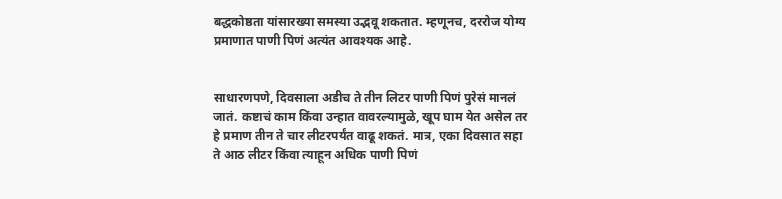बद्धकोष्ठता यांसारख्या समस्या उद्भवू शकतात. म्हणूनच, दररोज योग्य प्रमाणात पाणी पिणं अत्यंत आवश्यक आहे.


साधारणपणे, दिवसाला अडीच ते तीन लिटर पाणी पिणं पुरेसं मानलं जातं. कष्टाचं काम किंवा उन्हात वावरल्यामुळे, खूप घाम येत असेल तर हे प्रमाण तीन ते चार लीटरपर्यंत वाढू शकतं. मात्र, एका दिवसात सहा ते आठ लीटर किंवा त्याहून अधिक पाणी पिणं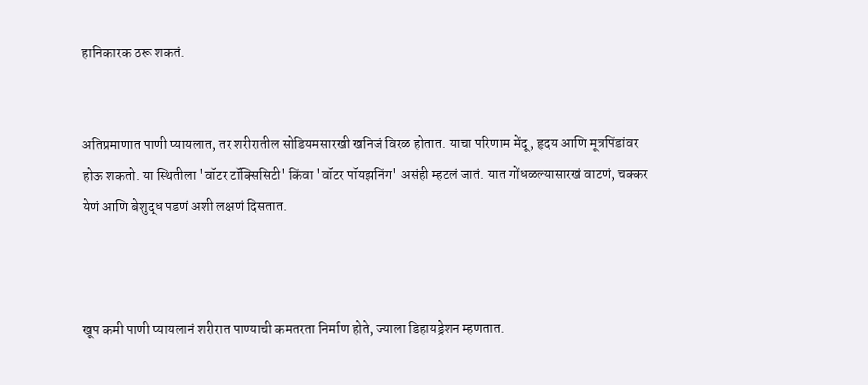हानिकारक ठरू शकतं.


अतिप्रमाणात पाणी प्यायलात, तर शरीरातील सोडियमसारखी खनिजं विरळ होतात. याचा परिणाम मेंदू, हृदय आणि मूत्रपिंडांवर होऊ शकतो. या स्थितीला 'वॉटर टॉक्सिसिटी' किंवा 'वॉटर पॉयझनिंग' असंही म्हटलं जातं. यात गोंधळल्यासारखं वाटणं, चक्कर येणं आणि बेशुद्ध पडणं अशी लक्षणं दिसतात.



खूप कमी पाणी प्यायलानं शरीरात पाण्याची कमतरता निर्माण होते, ज्याला डिहायड्रेशन म्हणतात.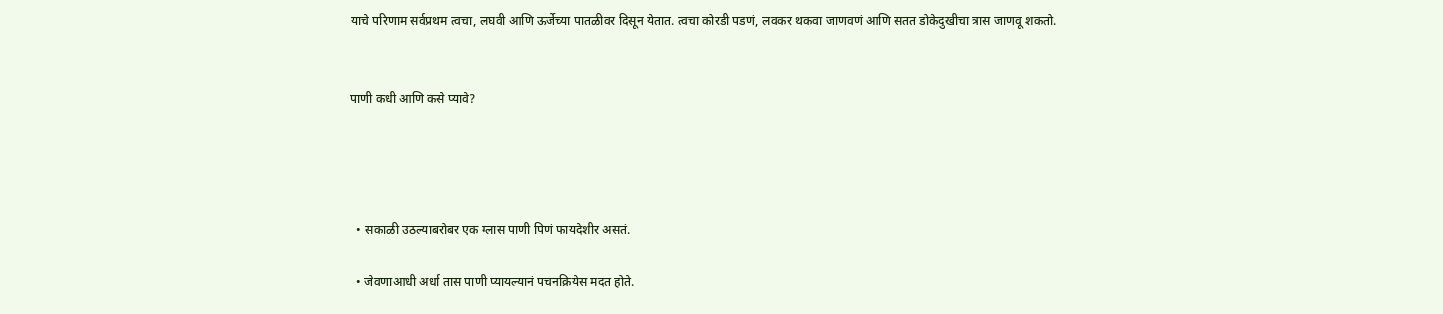याचे परिणाम सर्वप्रथम त्वचा, लघवी आणि ऊर्जेच्या पातळीवर दिसून येतात. त्वचा कोरडी पडणं, लवकर थकवा जाणवणं आणि सतत डोकेदुखीचा त्रास जाणवू शकतो.


पाणी कधी आणि कसे प्यावे?




  • सकाळी उठल्याबरोबर एक ग्लास पाणी पिणं फायदेशीर असतं.

  • जेवणाआधी अर्धा तास पाणी प्यायल्यानं पचनक्रियेस मदत होते.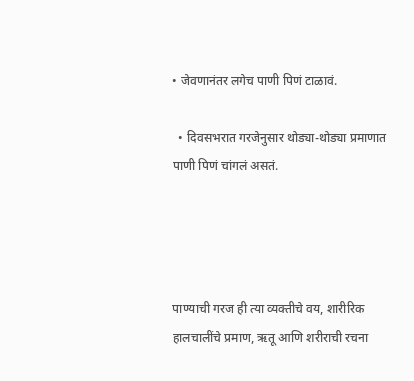• जेवणानंतर लगेच पाणी पिणं टाळावं.

  • दिवसभरात गरजेनुसार थोड्या-थोड्या प्रमाणात पाणी पिणं चांगलं असतं.




पाण्याची गरज ही त्या व्यक्तीचे वय, शारीरिक हालचालींचे प्रमाण, ऋतू आणि शरीराची रचना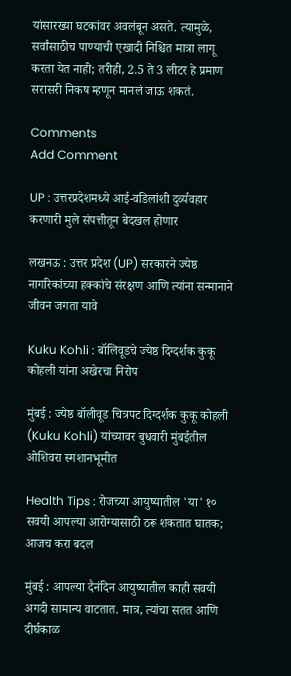यांसारख्या घटकांवर अवलंबून असते. त्यामुळे, सर्वांसाठीच पाण्याची एखादी निश्चित मात्रा लागू करता येत नाही; तरीही, 2.5 ते 3 लीटर हे प्रमाण सरासरी निकष म्हणून मानलं जाऊ शकतं.

Comments
Add Comment

UP : उत्तरप्रदेशमध्ये आई-वडिलांशी दुर्व्यवहार करणारी मुले संपत्तीतून बेदखल होणार

लखनऊ : उत्तर प्रदेश (UP) सरकारने ज्येष्ठ नागरिकांच्या हक्कांचे संरक्षण आणि त्यांना सन्मानाने जीवन जगता यावे

Kuku Kohli : बॉलिवूडचे ज्येष्ठ दिग्दर्शक कुकू कोहली यांना अखेरचा निरोप

मुंबई : ज्येष्ठ बॉलीवूड चित्रपट दिग्दर्शक कुकू कोहली (Kuku Kohli) यांच्यावर बुधवारी मुंबईतील ओशिवरा स्मशानभूमीत

Health Tips : रोजच्या आयुष्यातील 'या' १० सवयी आपल्या आरोग्यासाठी ठरू शकतात घातक; आजच करा बदल

मुंबई : आपल्या दैनंदिन आयुष्यातील काही सवयी अगदी सामान्य वाटतात. मात्र, त्यांचा सतत आणि दीर्घकाळ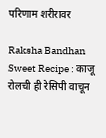परिणाम शरीरावर

Raksha Bandhan Sweet Recipe : काजू रोलची ही रेसिपी वाचून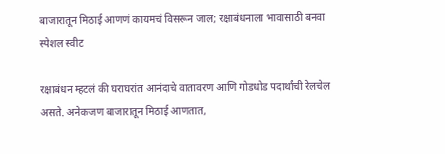बाजारातून मिठाई आणणं कायमचं विसरून जाल; रक्षाबंधनाला भावासाठी बनवा स्पेशल स्वीट

रक्षाबंधन म्हटलं की घराघरांत आनंदाचे वातावरण आणि गोडधोड पदार्थांची रेलचेल असते. अनेकजण बाजारातून मिठाई आणतात,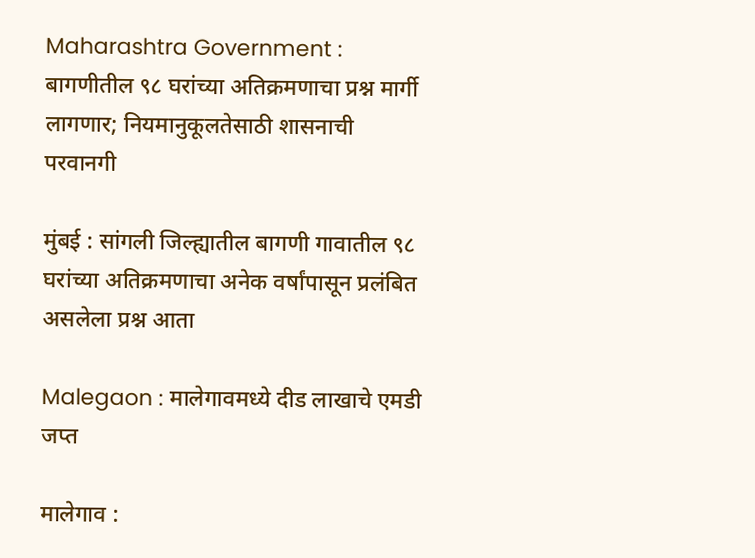Maharashtra Government : बागणीतील ९८ घरांच्या अतिक्रमणाचा प्रश्न मार्गी लागणार; नियमानुकूलतेसाठी शासनाची परवानगी

मुंबई : सांगली जिल्ह्यातील बागणी गावातील ९८ घरांच्या अतिक्रमणाचा अनेक वर्षांपासून प्रलंबित असलेला प्रश्न आता

Malegaon : मालेगावमध्ये दीड लाखाचे एमडी जप्त

मालेगाव :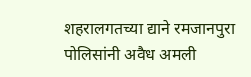शहरालगतच्या द्याने रमजानपुरा पोलिसांनी अवैध अमली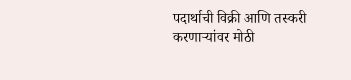पदार्थाची विक्री आणि तस्करी करणाऱ्यांवर मोठी